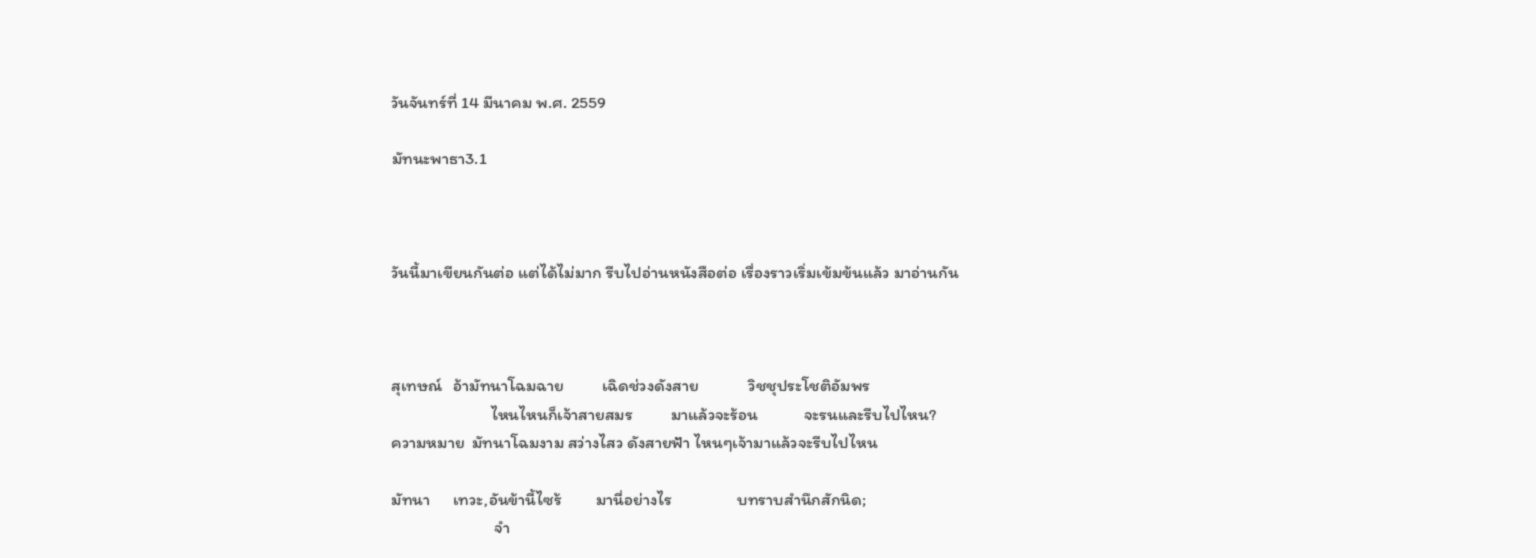วันจันทร์ที่ 14 มีนาคม พ.ศ. 2559

มัทนะพาธา3.1



วันนี้มาเขียนกันต่อ แต่ได้ไม่มาก รีบไปอ่านหนังสือต่อ เรื่องราวเริ่มเข้มข้นแล้ว มาอ่านกัน



สุเทษณ์   อ้ามัทนาโฉมฉาย          เฉิดช่วงดังสาย             วิชชุประโชติอัมพร
                          ไหนไหนก็เจ้าสายสมร          มาแล้วจะร้อน            จะรนและรีบไปไหน?
ความหมาย  มัทนาโฉมงาม สว่างไสว ดังสายฟ้า ไหนๆเจ้ามาแล้วจะรีบไปไหน

มัทนา      เทวะ,อันข้านี้ไซร้         มานี่อย่างไร                 บทราบสำนึกสักนิด;
                           จำ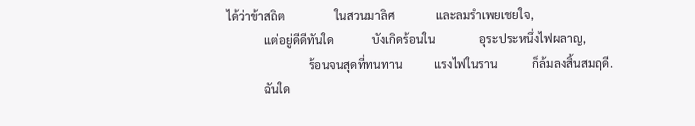ได้ว่าข้าสถิต                 ในสวนมาลิศ              และลมรำเพยเชยใจ,
             แต่อยู่ดีดีทันใด             บังเกิดร้อนใน               อุระประหนึ่งไฟผลาญ,
                            ร้อนจนสุดที่ทนทาน           แรงไฟในราน            ก็ล้มลงสิ้นสมฤดี.
             ฉันใด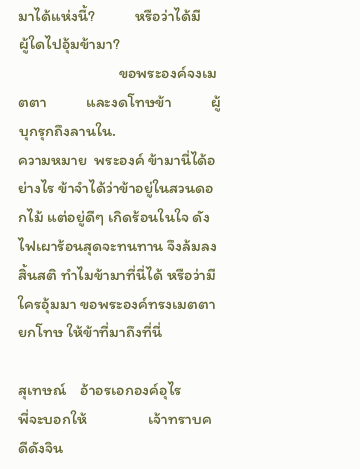มาได้แห่งนี้?           หรือว่าได้มี                ผู้ใดไปอุ้มข้ามา?
                            ขอพระองค์จงเมตตา           และงดโทษข้า           ผู้บุกรุกถึงลานใน.
ความหมาย  พระองค์ ข้ามานี่ได้อย่างไร ข้าจำได้ว่าข้าอยู่ในสวนดอกไม้ แต่อยู่ดีๆ เกิดร้อนในใจ ดังไฟเผาร้อนสุดจะทนทาน จึงล้มลงสิ้นสติ ทำไมข้ามาที่นี่ได้ หรือว่ามีใครอุ้มมา ขอพระองค์ทรงเมตตายกโทษ ให้ข้าที่มาถึงที่นี่

สุเทษณ์    อ้าอรเอกองค์อุไร          พี่จะบอกให้                 เจ้าทราบคดีดังจิน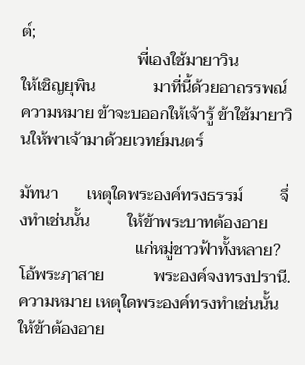ต์;
                            พี่เองใช้มายาวิน                ให้เชิญยุพิน              มาที่นี้ด้วยอาถรรพณ์
ความหมาย ข้าจะบออกให้เจ้ารู้ ข้าใช้มายาวินให้พาเจ้ามาด้วยเวทย์มนตร์

มัทนา       เหตุใดพระองค์ทรงธรรม์         จึ่งทำเช่นนั้น         ให้ข้าพระบาทต้องอาย
                            แก่หมู่ชาวฟ้าทั้งหลาย?        โอ้พระฦาสาย            พระองค์จงทรงปรานี.
ความหมาย เหตุใดพระองค์ทรงทำเช่นนั้น ให้ข้าต้องอาย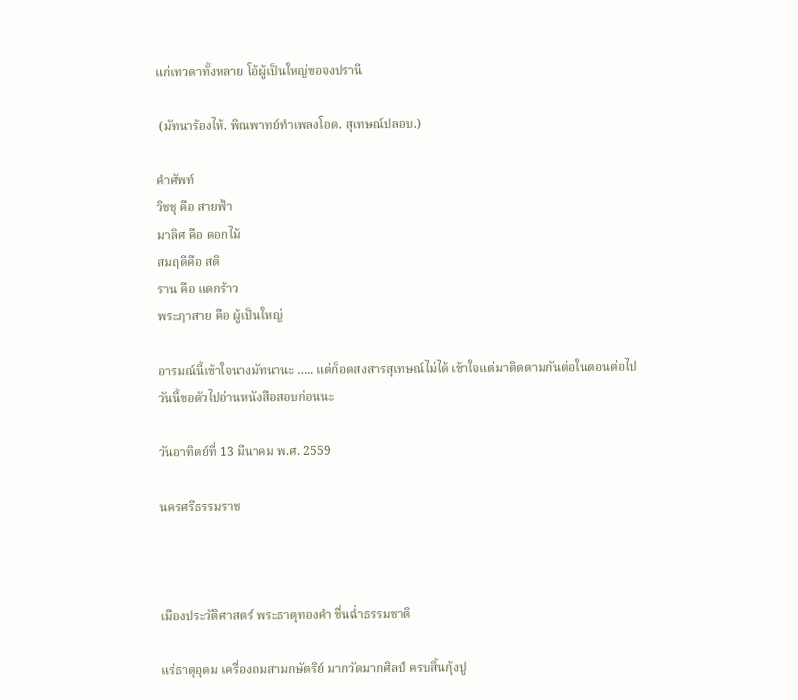แก่เทวดาทั้งหลาย โอ้ผู้เป็นใหญ่ขอจงปรานี

 (มัทนาร้องไห้. พิณพาทย์ทำเพลงโอด. สุเทษณ์ปลอบ.)

คำศัพท์
วิชชุ คือ สายฟ้า
มาลิศ คือ ดอกไม้
สมฤดีคือ สติ
ราน คือ แตกร้าว
พระฦาสาย คือ ผู้เป็นใหญ่

อารมณ์นี้เข้าใจนางมัทนานะ ….. แต่ก็อดสงสารสุเทษณ์ไม่ได้ เข้าใจแต่มาติดตามกันต่อในตอนต่อไป
วันนี้ขอตัวไปอ่านหนังสือสอบก่อนนะ

วันอาทิตย์ที่ 13 มีนาคม พ.ศ. 2559

นครศรีธรรมราช



เมืองประวัติศาสตร์ พระธาตุทองคำ ชื่นฉ่ำธรรมชาติ

แร่ธาตุอุดม เครื่องถมสามกษัตริย์ มากวัดมากศิลป์ ครบสิ้นกุ้งปู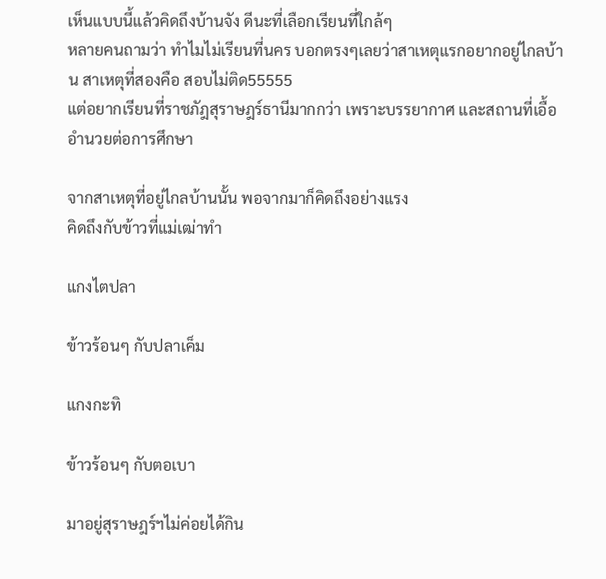เห็นแบบนี้แล้วคิดถึงบ้านจัง ดีนะที่เลือกเรียนที่ใกล้ๆ
หลายคนถามว่า ทำไมไม่เรียนที่นคร บอกตรงๆเลยว่าสาเหตุแรกอยากอยู่ไกลบ้าน สาเหตุที่สองคือ สอบไม่ติด55555
แต่อยากเรียนที่ราชภัฎสุราษฎร์ธานีมากกว่า เพราะบรรยากาศ และสถานที่เอื้ออำนวยต่อการศึกษา

จากสาเหตุที่อยู่ไกลบ้านนั้น พอจากมาก็คิดถึงอย่างแรง
คิดถึงกับข้าวที่แม่เฒ่าทำ

แกงไตปลา

ข้าวร้อนๆ กับปลาเค็ม

แกงกะทิ

ข้าวร้อนๆ กับตอเบา

มาอยู่สุราษฎร์ฯไม่ค่อยได้กิน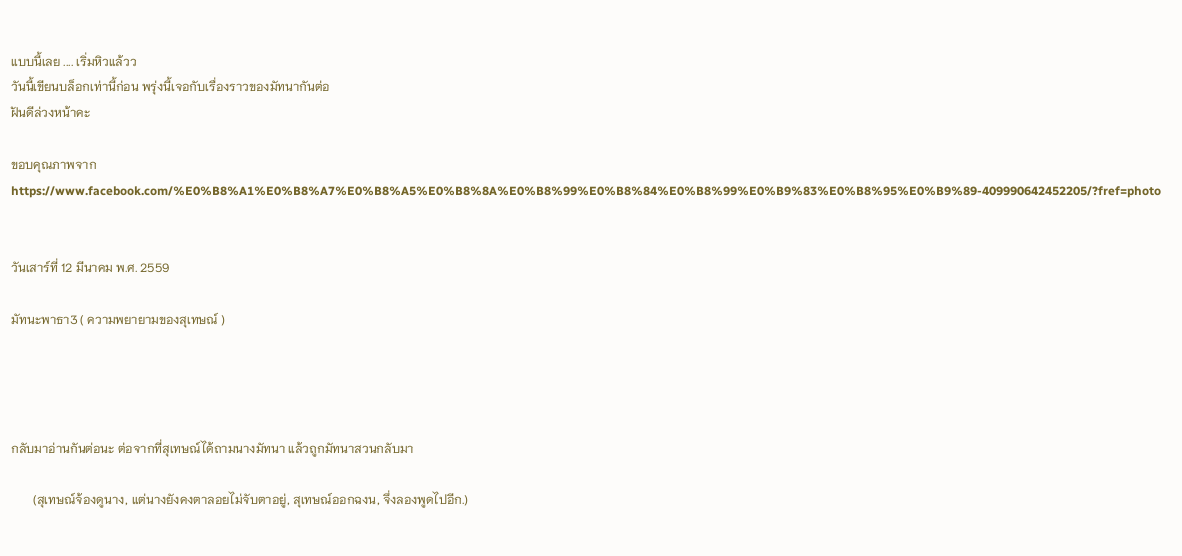แบบนี้เลย .... เริ่มหิวแล้วว
วันนี้เขียนบล็อกเท่านี้ก่อน พรุ่งนี้เจอกับเรื่องราวของมัทนากันต่อ
ฝันดีล่วงหน้าคะ

ขอบคุณภาพจาก https://www.facebook.com/%E0%B8%A1%E0%B8%A7%E0%B8%A5%E0%B8%8A%E0%B8%99%E0%B8%84%E0%B8%99%E0%B9%83%E0%B8%95%E0%B9%89-409990642452205/?fref=photo


วันเสาร์ที่ 12 มีนาคม พ.ศ. 2559

มัทนะพาธา3 ( ความพยายามของสุเทษณ์ )




กลับมาอ่านกันต่อนะ ต่อจากที่สุเทษณ์ได้ถามนางมัทนา แล้วถูกมัทนาสวนกลับมา

       (สุเทษณ์จ้องดูนาง, แต่นางยังคงตาลอยไม่จับตาอยู่, สุเทษณ์ออกฉงน, จึ่งลองพูดไปอีก.)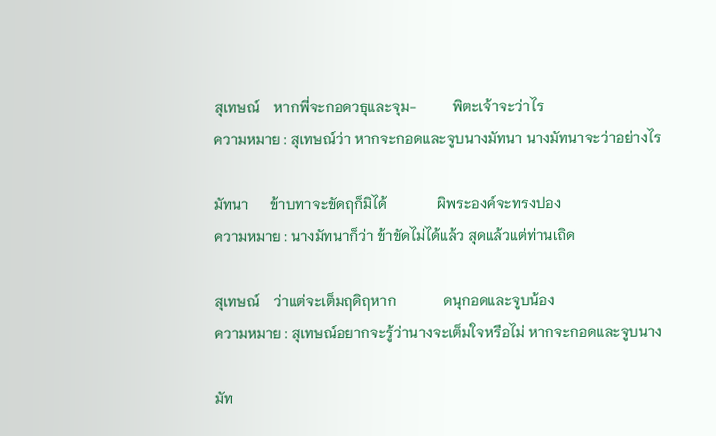สุเทษณ์    หากพี่จะกอดวธุและจุม-          พิตะเจ้าจะว่าไร
ความหมาย : สุเทษณ์ว่า หากจะกอดและจูบนางมัทนา นางมัทนาจะว่าอย่างไร

มัทนา      ข้าบทาจะขัดฤก็มิได้              ผิพระองค์จะทรงปอง
ความหมาย : นางมัทนาก็ว่า ข้าขัดไม่ได้แล้ว สุดแล้วแต่ท่านเถิด

สุเทษณ์    ว่าแต่จะเต็มฤดิฤหาก             ดนุกอดและจูบน้อง
ความหมาย : สุเทษณ์อยากจะรู้ว่านางจะเต็มใจหรือไม่ หากจะกอดและจูบนาง

มัท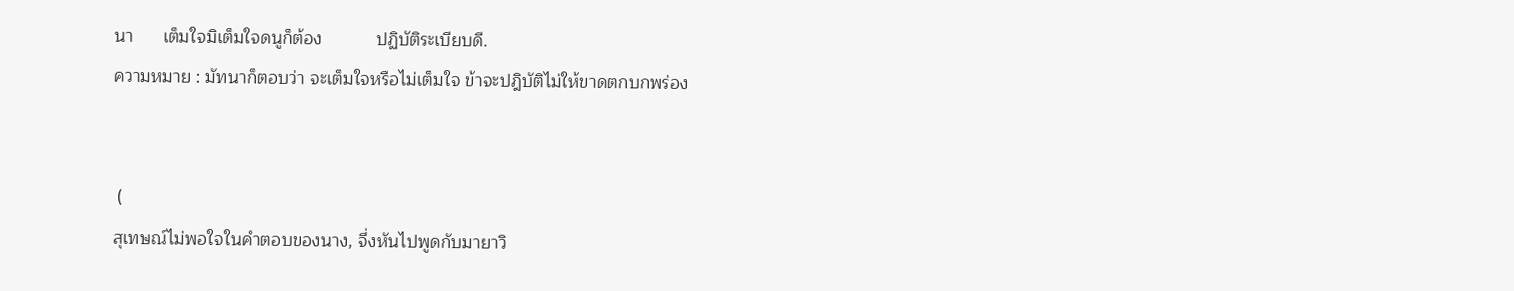นา      เต็มใจมิเต็มใจดนูก็ต้อง           ปฏิบัติระเบียบดี.
ความหมาย : มัทนาก็ตอบว่า จะเต็มใจหรือไม่เต็มใจ ข้าจะปฎิบัติไม่ให้ขาดตกบกพร่อง


 (
สุเทษณ์ไม่พอใจในคำตอบของนาง, จึ่งหันไปพูดกับมายาวิ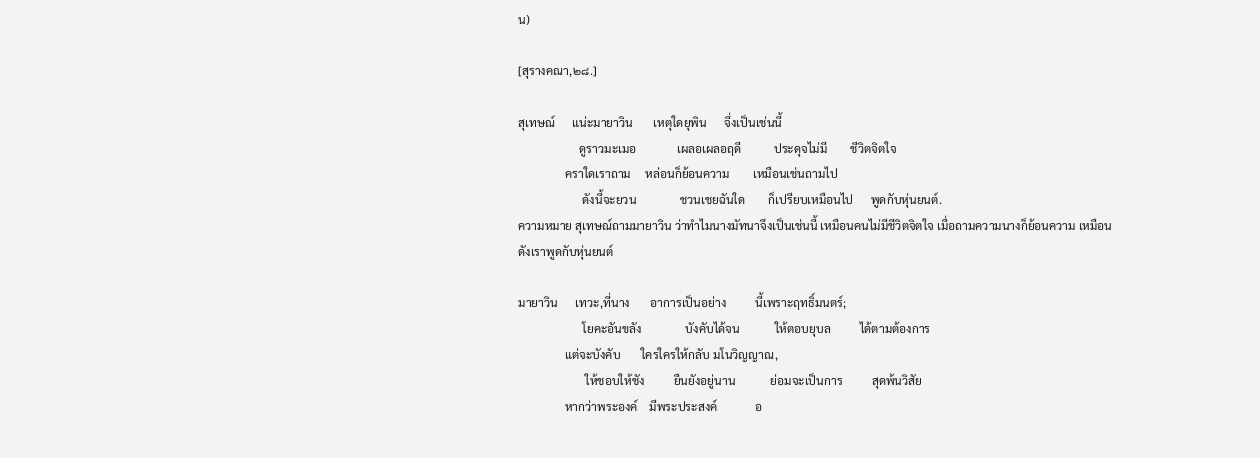น)

[สุรางคณา,๒๘.]

สุเทษณ์      แน่ะมายาวิน       เหตุใดยุพิน      จึ่งเป็นเช่นนี้
                     ดูราวมะเมอ              เผลอเผลอฤดี           ประดุจไม่มี        ชีวิตจิตใจ
                คราใดเราถาม     หล่อนก็ย้อนความ        เหมือนเช่นถามไป
                      ดังนี้จะยวน               ชวนเชยฉันใด        ก็เปรียบเหมือนไป      พูดกับหุ่นยนต์.
ความหมาย สุเทษณ์ถามมายาวิน ว่าทำไมนางมัทนาจึงเป็นเช่นนี้ เหมือนคนไม่มีชีวิตจิตใจ เมื่อถามความนางก็ย้อนความ เหมือนดังเราพูดกับหุ่นยนต์

มายาวิน      เทวะ,ที่นาง       อาการเป็นอย่าง          นี้เพราะฤทธิ์มนตร์;
                      โยคะอันขลัง               บังคับได้จน            ให้ตอบยุบล          ได้ตามต้องการ
                แต่จะบังคับ       ใครใครให้กลับ มโนวิญญาณ,
                       ให้ชอบให้ชัง          ยืนยังอยู่นาน            ย่อมจะเป็นการ          สุดพ้นวิสัย
                หากว่าพระองค์    มีพระประสงค์             อ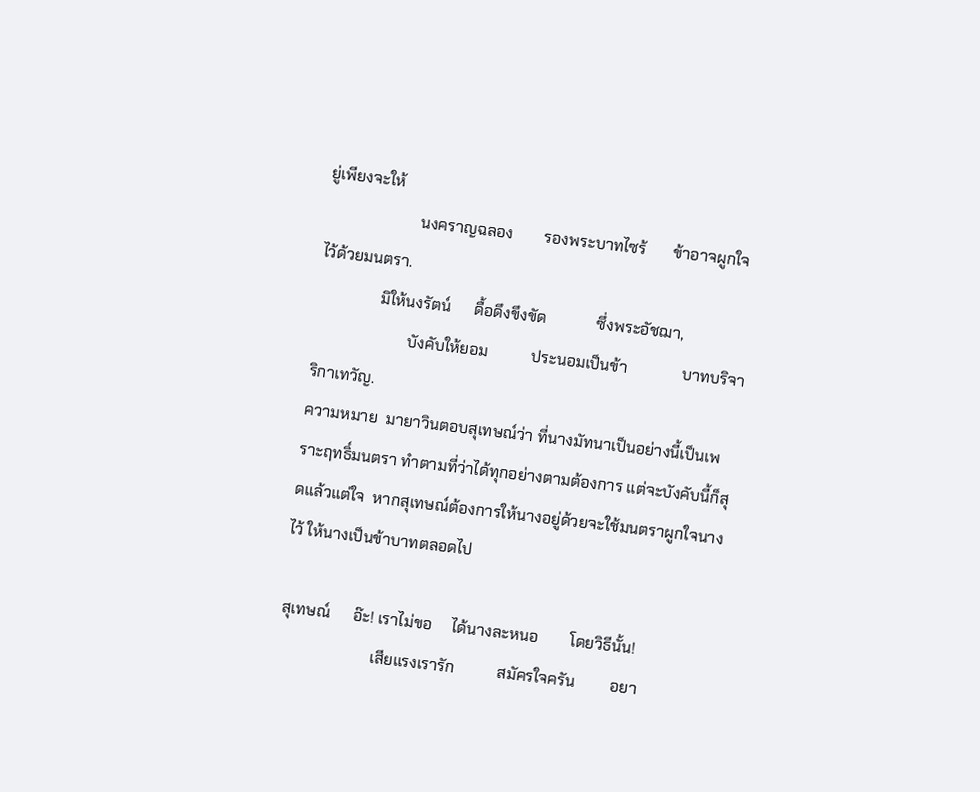ยู่เพียงจะให้
                        นงคราญฉลอง        รองพระบาทไซร้       ข้าอาจผูกใจ          ไว้ด้วยมนตรา.
                มิให้นงรัตน์      ดื้อดึงขึงขัด             ซึ่งพระอัชฌา,
                        บังคับให้ยอม           ประนอมเป็นข้า              บาทบริจา         ริกาเทวัญ.
ความหมาย  มายาวินตอบสุเทษณ์ว่า ที่นางมัทนาเป็นอย่างนี้เป็นเพราะฤทธิ์มนตรา ทำตามที่ว่าได้ทุกอย่างตามต้องการ แต่จะบังคับนี้ก็สุดแล้วแต่ใจ  หากสุเทษณ์ต้องการให้นางอยู่ด้วยจะใช้มนตราผูกใจนางไว้ ให้นางเป็นข้าบาทตลอดไป

สุเทษณ์      อ๊ะ! เราไม่ขอ     ได้นางละหนอ        โดยวิธีนั้น!
                        เสียแรงเรารัก           สมัครใจครัน         อยา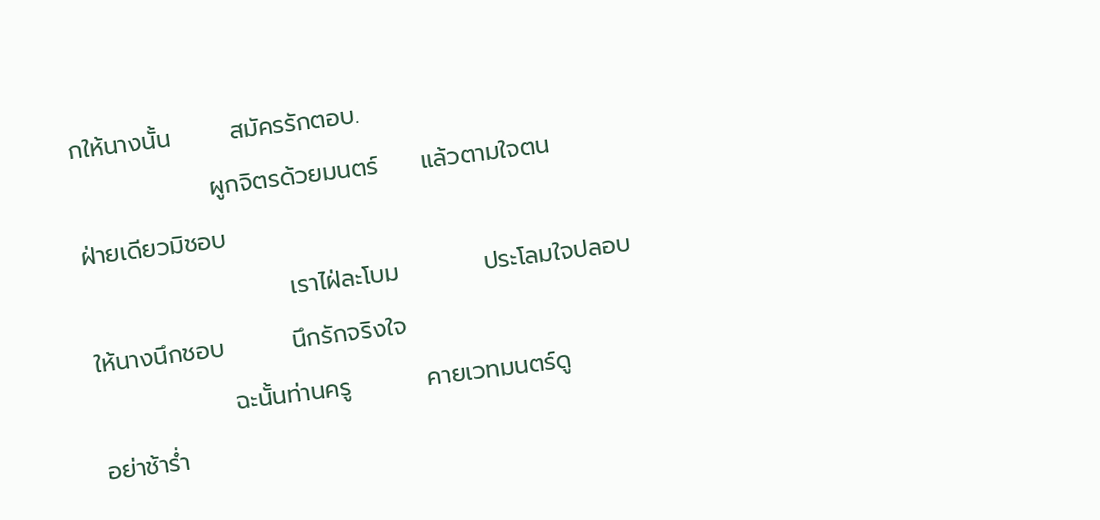กให้นางนั้น       สมัครรักตอบ.
                ผูกจิตรด้วยมนตร์     แล้วตามใจตน           ฝ่ายเดียวมิชอบ
                        เราไฝ่ละโบม          ประโลมใจปลอบ         ให้นางนึกชอบ        นึกรักจริงใจ
                ฉะนั้นท่านครู         คายเวทมนตร์ดู            อย่าช้าร่ำ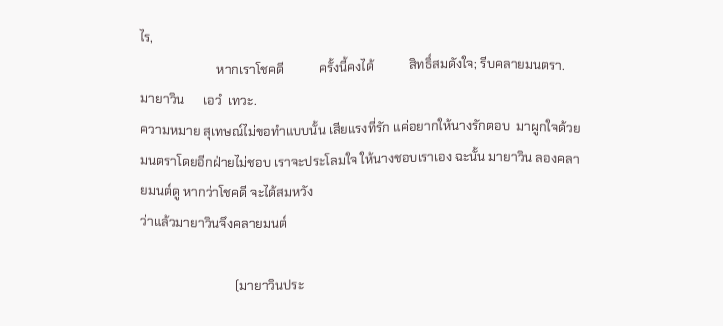ไร,
                        หากเราโชคดี           ครั้งนี้คงได้           สิทธิ์สมดังใจ; รีบคลายมนตรา.
มายาวิน      เอวํ  เทวะ.
ความหมาย สุเทษณ์ไม่ขอทำแบบนั้น เสียแรงที่รัก แค่อยากให้นางรักตอบ  มาผูกใจด้วยมนตราโดยอีกฝ่ายไม่ชอบ เราจะประโลมใจ ให้นางชอบเราเอง ฉะนั้น มายาวิน ลองคลายมนต์ดู หากว่าโชคดี จะได้สมหวัง
ว่าแล้วมายาวินจึงคลายมนต์

                              (มายาวินประ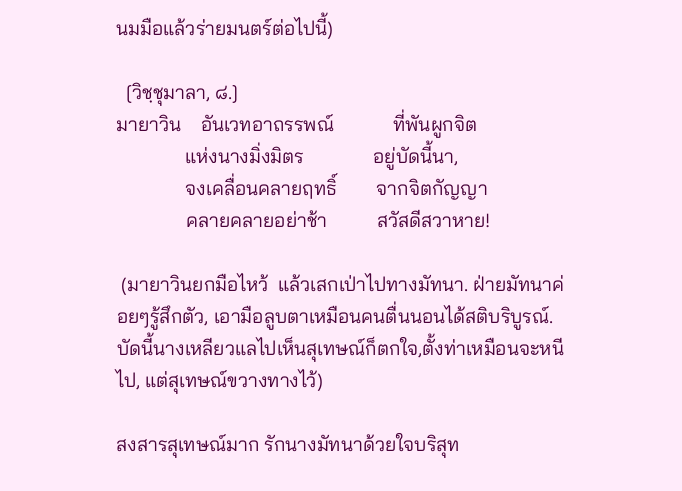นมมือแล้วร่ายมนตร์ต่อไปนี้)

  [วิชฺชุมาลา, ๘.]
มายาวิน    อันเวทอาถรรพณ์            ที่พันผูกจิต
              แห่งนางมิ่งมิตร              อยู่บัดนี้นา,
              จงเคลื่อนคลายฤทธิ์        จากจิตกัญญา
              คลายคลายอย่าช้า          สวัสดีสวาหาย!

 (มายาวินยกมือไหว้  แล้วเสกเป่าไปทางมัทนา. ฝ่ายมัทนาค่อยๆรู้สึกตัว, เอามือลูบตาเหมือนคนตื่นนอนได้สติบริบูรณ์. บัดนี้นางเหลียวแลไปเห็นสุเทษณ์ก็ตกใจ,ตั้งท่าเหมือนจะหนีไป, แต่สุเทษณ์ขวางทางไว้)

สงสารสุเทษณ์มาก รักนางมัทนาด้วยใจบริสุท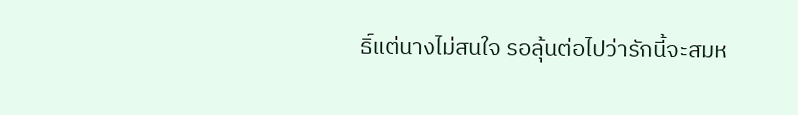ธิ์แต่นางไม่สนใจ รอลุ้นต่อไปว่ารักนี้จะสมห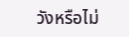วังหรือไม่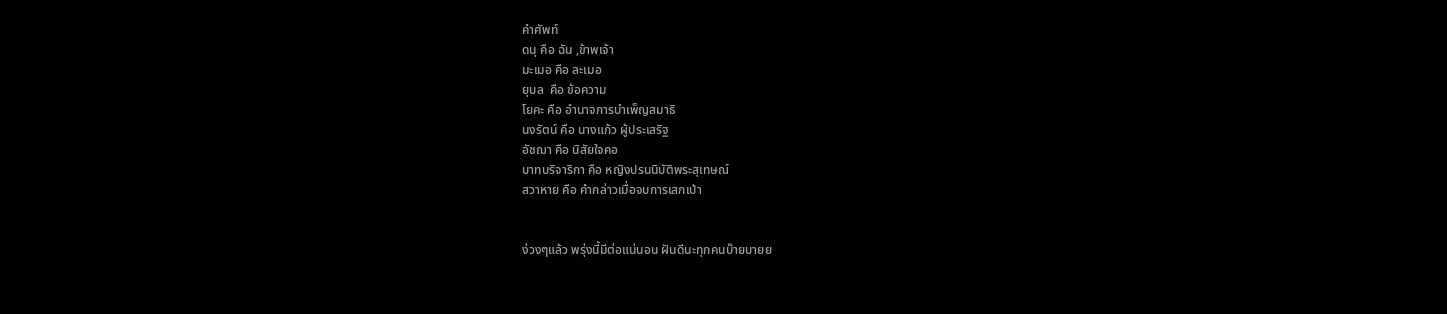คำศัพท์
ดนุ คือ ฉัน ,ข้าพเจ้า
มะเมอ คือ ละเมอ
ยุบล  คือ ข้อความ
โยคะ คือ อำนาจการบำเพ็ญสมาธิ
นงรัตน์ คือ นางแก้ว ผู้ประเสริฐ
อัชฌา คือ นิสัยใจคอ
บาทบริจาริกา คือ หญิงปรนนิบัติพระสุเทษณ์
สวาหาย คือ คำกล่าวเมื่อจบการเสกเป่า


ง่วงๆแล้ว พรุ่งนี้มีต่อแน่นอน ฝันดีนะทุกคนบ๊ายบายย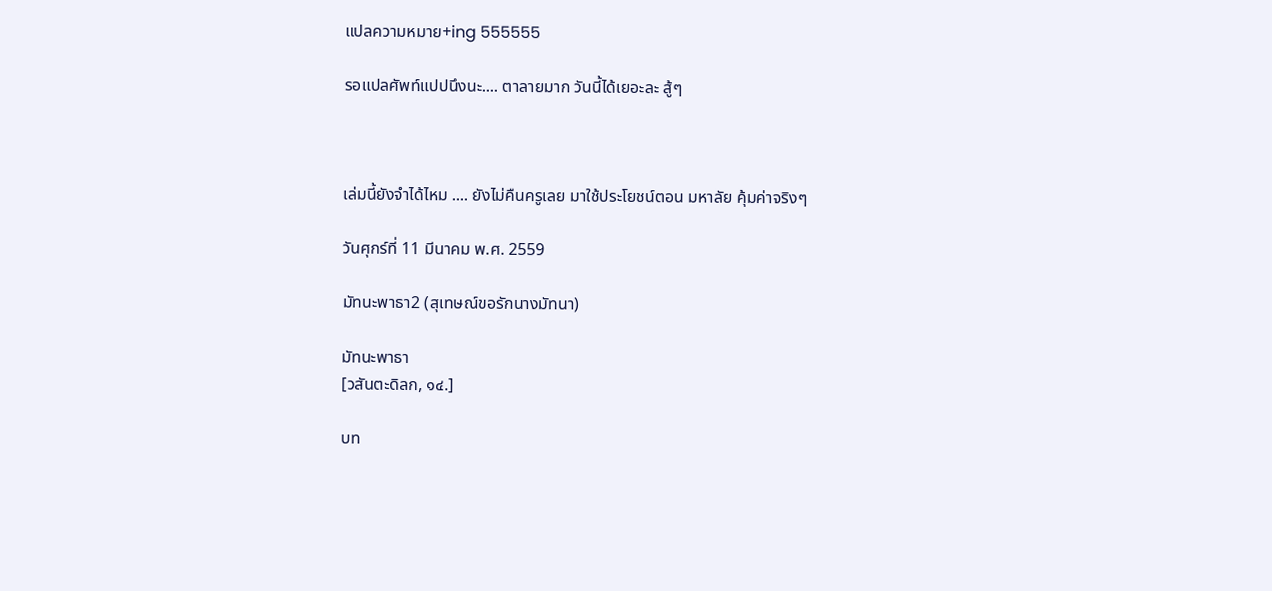แปลความหมาย+ing 555555

รอแปลศัพท์แปปนึงนะ.... ตาลายมาก วันนี้ได้เยอะละ สู้ๆ



เล่มนี้ยังจำได้ไหม .... ยังไม่คืนครูเลย มาใช้ประโยชน์ตอน มหาลัย คุ้มค่าจริงๆ

วันศุกร์ที่ 11 มีนาคม พ.ศ. 2559

มัทนะพาธา2 (สุเทษณ์ขอรักนางมัทนา)

มัทนะพาธา
[วสันตะดิลก, ๑๔.]

บท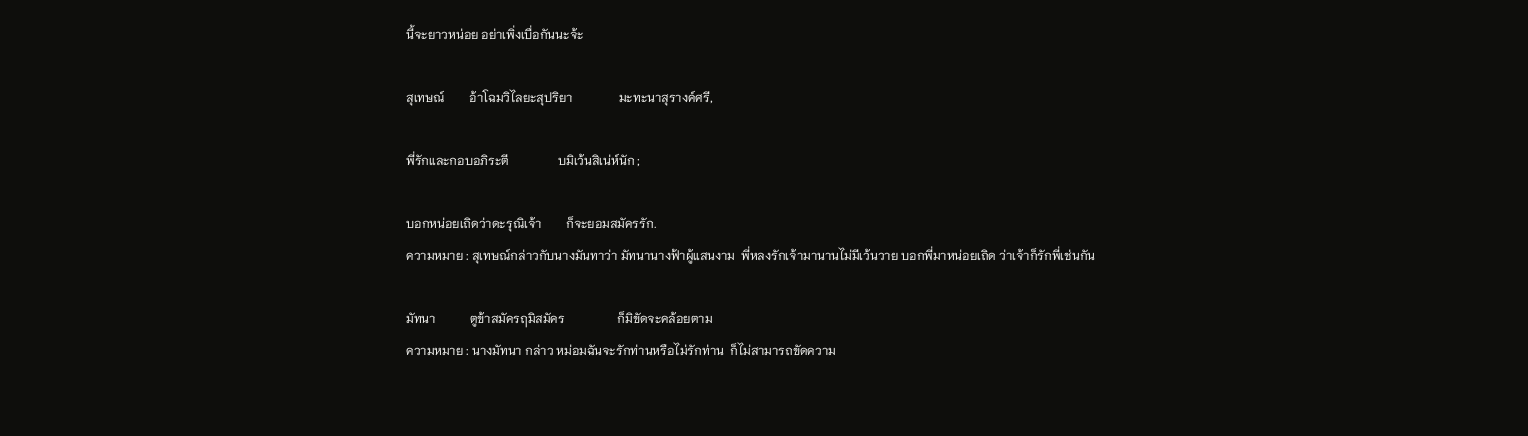นี้จะยาวหน่อย อย่าเพิ่งเบื่อกันนะจ้ะ

สุเทษณ์        อ้าโฉมวิไลยะสุปริยา               มะทะนาสุรางค์ศรี,

พี่รักและกอบอภิระตี                บมิเว้นสิเน่ห์นัก ;

บอกหน่อยเถิดว่าดะรุณิเจ้า        ก็จะยอมสมัครรัก.
ความหมาย : สุเทษณ์กล่าวกับนางมันทาว่า มัทนานางฟ้าผู้แสนงาม  พี่หลงรักเจ้ามานานไม่มีเว้นวาย บอกพี่มาหน่อยเถิด ว่าเจ้าก็รักพี่เช่นกัน

มัทนา           ตูข้าสมัครฤมิสมัคร                 ก็มิขัดจะคล้อยตาม
ความหมาย : นางมัทนา กล่าว หม่อมฉันจะรักท่านหรือไม่รักท่าน  ก็ไม่สามารถขัดความ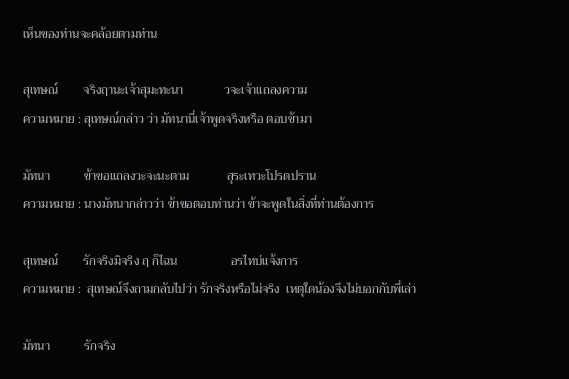เห็นของท่านจะคล้อยตามท่าน

สุเทษณ์        จริงฤานะเจ้าสุมะทะนา             วจะเจ้าแถลงความ
ความหมาย : สุเทษณ์กล่าว ว่า มัทนานี่เจ้าพูดจริงหรือ ตอบข้ามา

มัทนา           ข้าขอแถลงวะจะนะตาม            สุระเทวะโปรดปราน
ความหมาย : นางมัทนากล่าวว่า ข้าขอตอบท่านว่า ข้าจะพูดในสิ่งที่ท่านต้องการ

สุเทษณ์        รักจริงมิจริง ฤ ก็ไฉน                 อรไทบ่แจ้งการ
ความหมาย :  สุเทษณ์จึงถามกลับไปว่า รักจริงหรือไม่จริง  เหตุใดน้องจึงไม่บอกกับพี่เล่า

มัทนา           รักจริง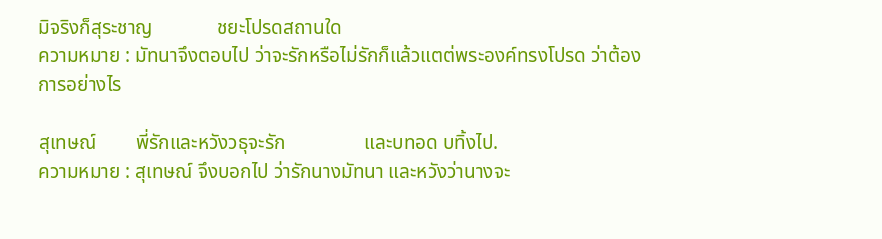มิจริงก็สุระชาญ             ชยะโปรดสถานใด
ความหมาย : มัทนาจึงตอบไป ว่าจะรักหรือไม่รักก็แล้วแตต่พระองค์ทรงโปรด ว่าต้องการอย่างไร

สุเทษณ์        พี่รักและหวังวธุจะรัก                และบทอด บทิ้งไป.
ความหมาย : สุเทษณ์ จึงบอกไป ว่ารักนางมัทนา และหวังว่านางจะ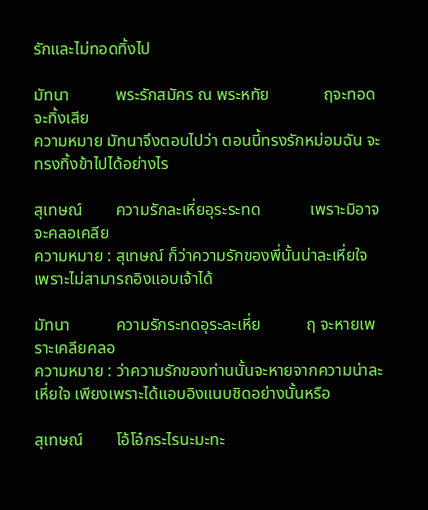รักและไม่ทอดทิ้งไป

มัทนา           พระรักสมัคร ณ พระหทัย             ฤจะทอดจะทิ้งเสีย
ความหมาย มัทนาจึงตอบไปว่า ตอนนี้ทรงรักหม่อมฉัน จะทรงทิ้งข้าไปได้อย่างไร

สุเทษณ์        ความรักละเหี่ยอุระระทด            เพราะมิอาจจะคลอเคลีย
ความหมาย : สุเทษณ์ ก็ว่าความรักของพี่นั้นน่าละเหี่ยใจ เพราะไม่สามารถอิงแอบเจ้าได้

มัทนา           ความรักระทดอุระละเหี่ย           ฤ จะหายเพราะเคลียคลอ
ความหมาย : ว่าความรักของท่านนั้นจะหายจากความน่าละเหี่ยใจ เพียงเพราะได้แอบอิงแนบชิดอย่างนั้นหรือ

สุเทษณ์        โอ้โอ๋กระไรนะมะทะ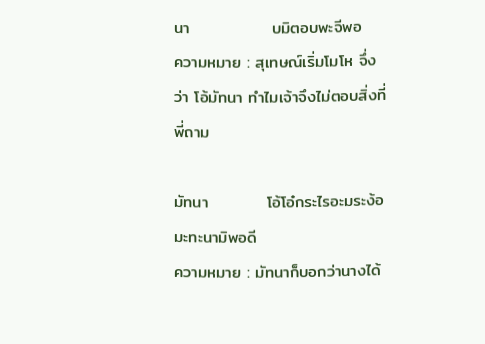นา              บมิตอบพะจีพอ
ความหมาย : สุเทษณ์เริ่มโมโห จึ่งว่า โอ้มัทนา ทำไมเจ้าจึงไม่ตอบสิ่งที่พี่ถาม

มัทนา          โอ้โอ๋กระไรอะมระง้อ                 มะทะนามิพอดี
ความหมาย : มัทนาก็บอกว่านางได้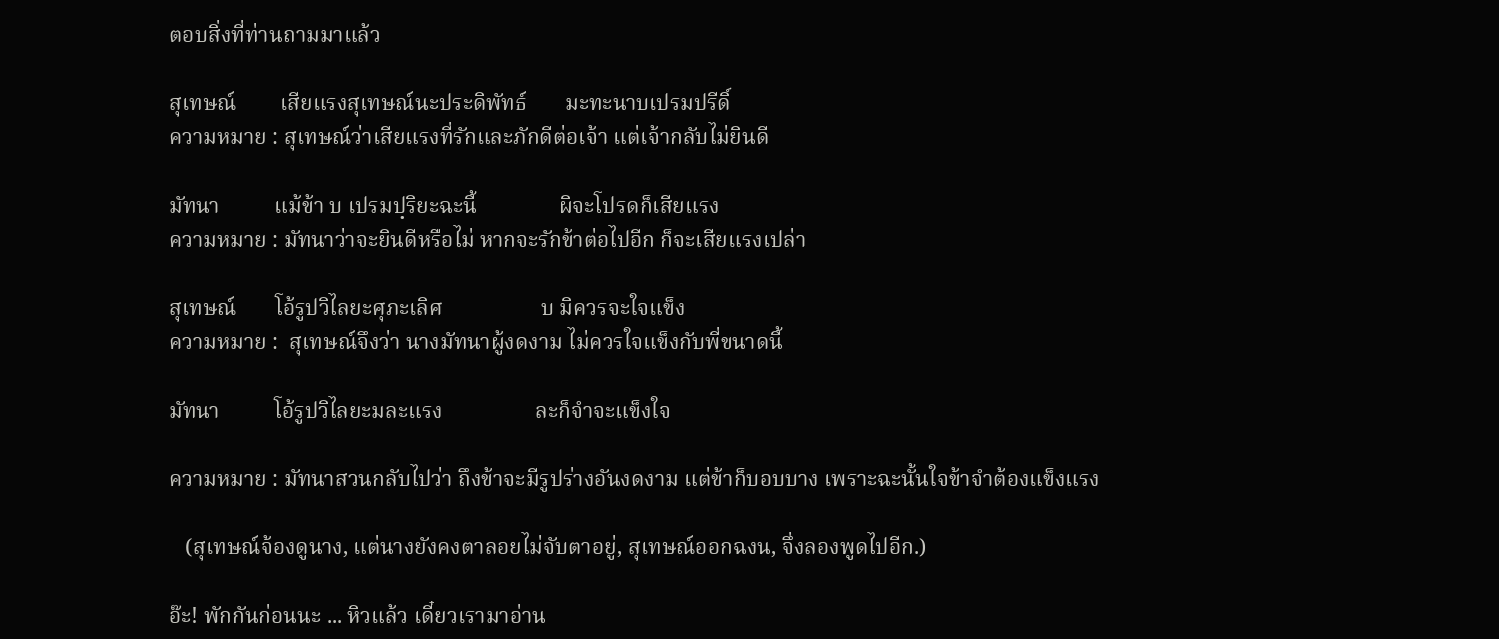ตอบสิ่งที่ท่านถามมาแล้ว

สุเทษณ์        เสียแรงสุเทษณ์นะประดิพัทธ์       มะทะนาบเปรมปรีดิ์
ความหมาย : สุเทษณ์ว่าเสียแรงที่รักและภักดีต่อเจ้า แต่เจ้ากลับไม่ยินดี

มัทนา          แม้ข้า บ เปรมปฺริยะฉะนี้               ผิจะโปรดก็เสียแรง
ความหมาย : มัทนาว่าจะยินดีหรือไม่ หากจะรักข้าต่อไปอีก ก็จะเสียแรงเปล่า

สุเทษณ์       โอ้รูปวิไลยะศุภะเลิศ                  บ มิควรจะใจแข็ง
ความหมาย :  สุเทษณ์จึงว่า นางมัทนาผู้งดงาม ไม่ควรใจแข็งกับพี่ขนาดนี้

มัทนา          โอ้รูปวิไลยะมละแรง                 ละก็จำจะแข็งใจ

ความหมาย : มัทนาสวนกลับไปว่า ถึงข้าจะมีรูปร่างอันงดงาม แต่ข้าก็บอบบาง เพราะฉะนั้นใจข้าจำต้องแข็งแรง

   (สุเทษณ์จ้องดูนาง, แต่นางยังคงตาลอยไม่จับตาอยู่, สุเทษณ์ออกฉงน, จึ่งลองพูดไปอีก.)

อ๊ะ! พักกันก่อนนะ ... หิวแล้ว เดี๋ยวเรามาอ่าน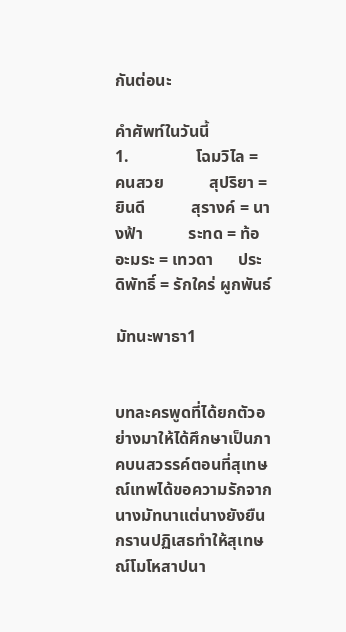กันต่อนะ

คำศัพท์ในวันนี้
1.                โฉมวิไล = คนสวย           สุปริยา = ยินดี           สุรางค์ = นางฟ้า           ระทด = ท้อ      อะมระ = เทวดา      ประดิพัทธิ์ = รักใคร่ ผูกพันธ์

มัทนะพาธา1


บทละครพูดที่ได้ยกตัวอย่างมาให้ได้ศึกษาเป็นภาคบนสวรรค์ตอนที่สุเทษณ์เทพได้ขอความรักจากนางมัทนาแต่นางยังยืนกรานปฏิเสธทำให้สุเทษณ์โมโหสาปนา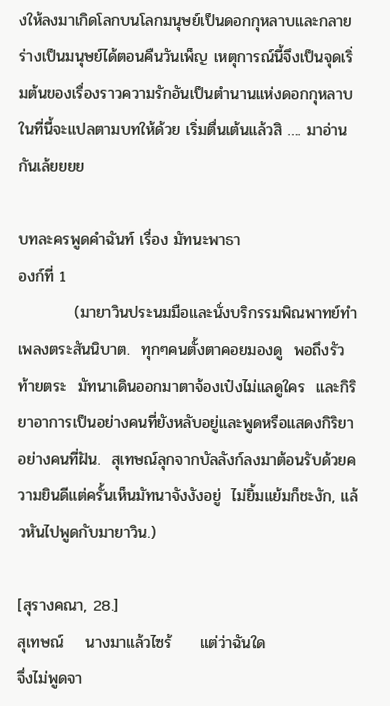งให้ลงมาเกิดโลกบนโลกมนุษย์เป็นดอกกุหลาบและกลายร่างเป็นมนุษย์ได้ตอนคืนวันเพ็ญ เหตุการณ์นี้จึงเป็นจุดเริ่มต้นของเรื่องราวความรักอันเป็นตำนานแห่งดอกกุหลาบ ในที่นี้จะแปลตามบทให้ด้วย เริ่มตื่นเต้นแล้วสิ …. มาอ่านกันเล้ยยยย

บทละครพูดคำฉันท์ เรื่อง มัทนะพาธา
องก์ที่ 1
          (มายาวินประนมมือและนั่งบริกรรมพิณพาทย์ทำเพลงตระสันนิบาต.  ทุกๆคนตั้งตาคอยมองดู  พอถึงรัวท้ายตระ  มัทนาเดินออกมาตาจ้องเป๋งไม่แลดูใคร  และกิริยาอาการเป็นอย่างคนที่ยังหลับอยู่และพูดหรือแสดงกิริยาอย่างคนที่ฝัน.  สุเทษณ์ลุกจากบัลลังก์ลงมาต้อนรับด้วยความยินดีแต่ครั้นเห็นมัทนาจังงังอยู่  ไม่ยิ้มแย้มก็ชะงัก, แล้วหันไปพูดกับมายาวิน.)

[สุรางคณา, 28.]
สุเทษณ์    นางมาแล้วไซร้     แต่ว่าฉันใด                       จึ่งไม่พูดจา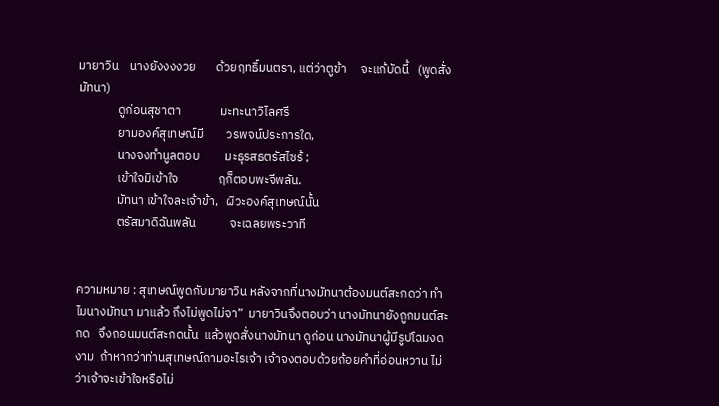มายาวิน    นางยังงงงวย       ด้วยฤทธิ์มนตรา, แต่ว่าตูข้า     จะแก้บัดนี้   (พูดสั่งมัทนา)
              ดูก่อนสุชาตา              มะทะนาวิไลศรี
              ยามองค์สุเทษณ์มี        วรพจน์ประการใด,
              นางจงทำนูลตอบ         มะธุรสธตรัสไซร้ ;
              เข้าใจมิเข้าใจ              ฤก็ตอบพะจีพลัน.
              มัทนา เข้าใจละเจ้าข้า,   ผิวะองค์สุเทษณ์นั้น
              ตรัสมาดิฉันพลัน            จะเฉลยพระวาที


ความหมาย : สุเทษณ์พูดกับมายาวิน หลังจากที่นางมัทนาต้องมนต์สะกดว่า ทำไมนางมัทนา มาแล้ว ถึงไม่พูดไม่จา”  มายาวินจึงตอบว่า นางมัทนายังถูกมนต์สะกด   จึงถอนมนต์สะกดนั้น  แล้วพูดสั่งนางมัทนา ดูก่อน นางมัทนาผู้มีรูปโฉมงดงาม  ถ้าหากว่าท่านสุเทษณ์ถามอะไรเจ้า เจ้าจงตอบด้วยถ้อยคำที่อ่อนหวาน ไม่ว่าเจ้าจะเข้าใจหรือไม่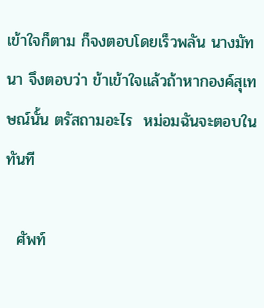เข้าใจก็ตาม ก็จงตอบโดยเร็วพลัน นางมัทนา จึงตอบว่า ข้าเข้าใจแล้วถ้าหากองค์สุเทษณ์นั้น ตรัสถามอะไร  หม่อมฉันจะตอบในทันที

  ศัพท์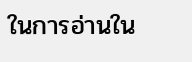ในการอ่านใน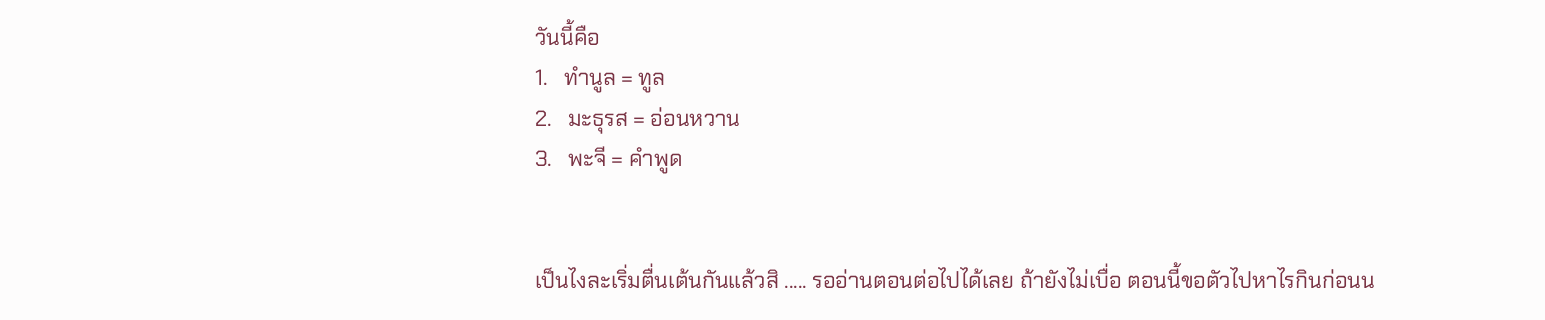วันนี้คือ
1.   ทำนูล = ทูล
2.   มะธุรส = อ่อนหวาน
3.   พะจี = คำพูด


เป็นไงละเริ่มตื่นเต้นกันแล้วสิ ..... รออ่านตอนต่อไปได้เลย ถ้ายังไม่เบื่อ ตอนนี้ขอตัวไปหาไรกินก่อนน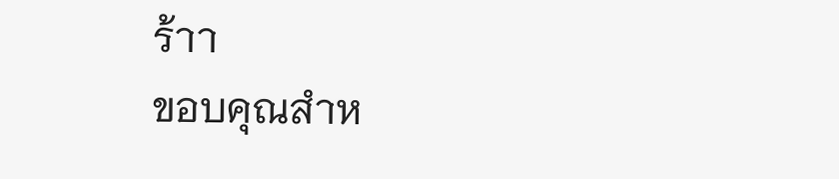ร้าา
ขอบคุณสำห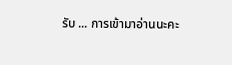รับ ... การเข้ามาอ่านนะคะ